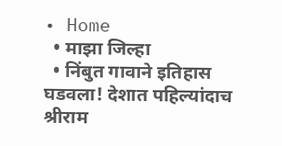• Home
  • माझा जिल्हा
  • निंबुत गावाने इतिहास घडवला! देशात पहिल्यांदाच श्रीराम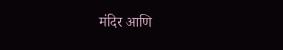मंदिर आणि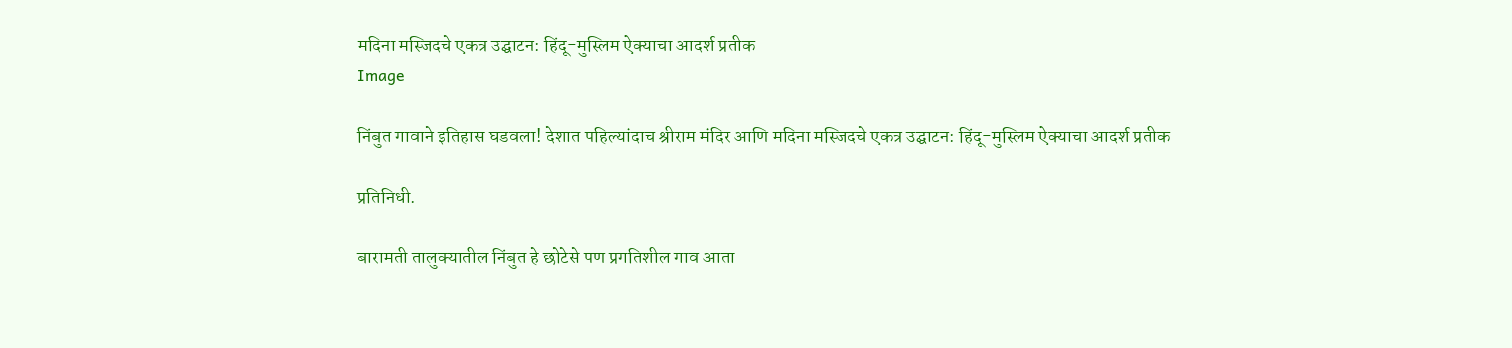मदिना मस्जिदचे एकत्र उद्घाटन: हिंदू-मुस्लिम ऐक्याचा आदर्श प्रतीक
Image

निंबुत गावाने इतिहास घडवला! देशात पहिल्यांदाच श्रीराम मंदिर आणि मदिना मस्जिदचे एकत्र उद्घाटन: हिंदू-मुस्लिम ऐक्याचा आदर्श प्रतीक

प्रतिनिधी.

बारामती तालुक्यातील निंबुत हे छोटेसे पण प्रगतिशील गाव आता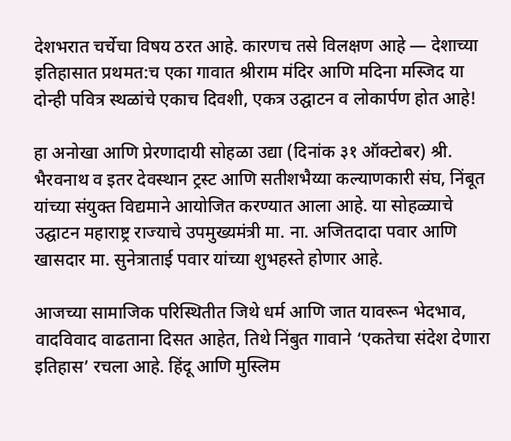देशभरात चर्चेचा विषय ठरत आहे. कारणच तसे विलक्षण आहे — देशाच्या इतिहासात प्रथमत:च एका गावात श्रीराम मंदिर आणि मदिना मस्जिद या दोन्ही पवित्र स्थळांचे एकाच दिवशी, एकत्र उद्घाटन व लोकार्पण होत आहे!

हा अनोखा आणि प्रेरणादायी सोहळा उद्या (दिनांक ३१ ऑक्टोबर) श्री. भैरवनाथ व इतर देवस्थान ट्रस्ट आणि सतीशभैय्या कल्याणकारी संघ, निंबूत यांच्या संयुक्त विद्यमाने आयोजित करण्यात आला आहे. या सोहळ्याचे उद्घाटन महाराष्ट्र राज्याचे उपमुख्यमंत्री मा. ना. अजितदादा पवार आणि खासदार मा. सुनेत्राताई पवार यांच्या शुभहस्ते होणार आहे.

आजच्या सामाजिक परिस्थितीत जिथे धर्म आणि जात यावरून भेदभाव, वादविवाद वाढताना दिसत आहेत, तिथे निंबुत गावाने ‘एकतेचा संदेश देणारा इतिहास’ रचला आहे. हिंदू आणि मुस्लिम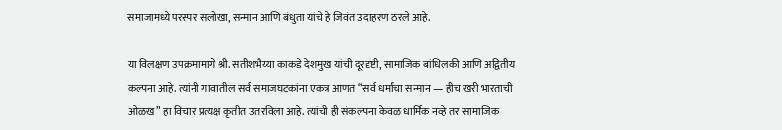समाजामध्ये परस्पर सलोखा, सन्मान आणि बंधुता यांचे हे जिवंत उदाहरण ठरले आहे.

या विलक्षण उपक्रमामागे श्री. सतीशभैय्या काकडे देशमुख यांची दूरदृष्टी, सामाजिक बांधिलकी आणि अद्वितीय कल्पना आहे. त्यांनी गावातील सर्व समाजघटकांना एकत्र आणत “सर्व धर्मांचा सन्मान — हीच खरी भारताची ओळख” हा विचार प्रत्यक्ष कृतीत उतरविला आहे. त्यांची ही संकल्पना केवळ धार्मिक नव्हे तर सामाजिक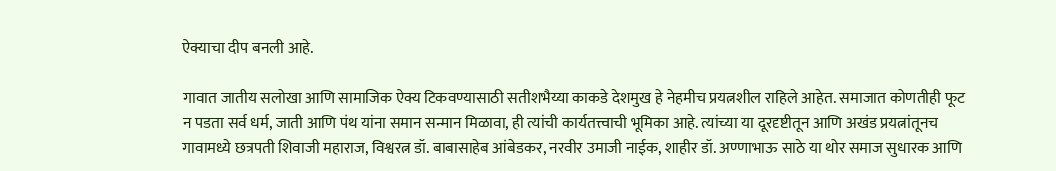ऐक्याचा दीप बनली आहे.

गावात जातीय सलोखा आणि सामाजिक ऐक्य टिकवण्यासाठी सतीशभैय्या काकडे देशमुख हे नेहमीच प्रयत्नशील राहिले आहेत. समाजात कोणतीही फूट न पडता सर्व धर्म, जाती आणि पंथ यांना समान सन्मान मिळावा, ही त्यांची कार्यतत्त्वाची भूमिका आहे. त्यांच्या या दूरदृष्टीतून आणि अखंड प्रयत्नांतूनच गावामध्ये छत्रपती शिवाजी महाराज, विश्वरत्न डॉ. बाबासाहेब आंबेडकर, नरवीर उमाजी नाईक, शाहीर डॉ. अण्णाभाऊ साठे या थोर समाज सुधारक आणि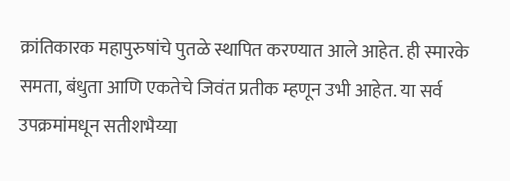क्रांतिकारक महापुरुषांचे पुतळे स्थापित करण्यात आले आहेत. ही स्मारके समता, बंधुता आणि एकतेचे जिवंत प्रतीक म्हणून उभी आहेत. या सर्व उपक्रमांमधून सतीशभैय्या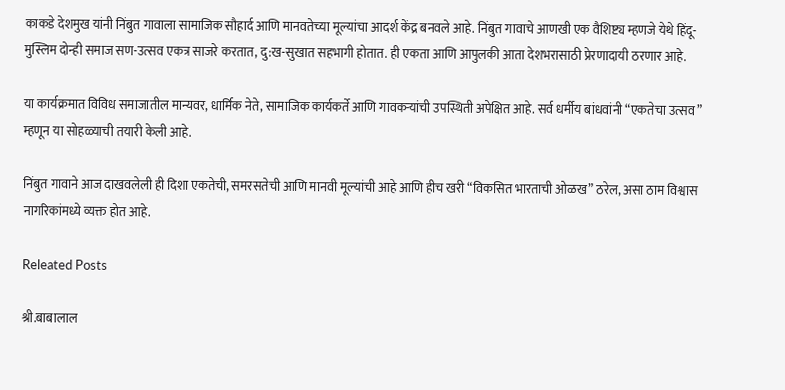काकडे देशमुख यांनी निंबुत गावाला सामाजिक सौहार्द आणि मानवतेच्या मूल्यांचा आदर्श केंद्र बनवले आहे. निंबुत गावाचे आणखी एक वैशिष्ट्य म्हणजे येथे हिंदू-मुस्लिम दोन्ही समाज सण-उत्सव एकत्र साजरे करतात, दु:ख-सुखात सहभागी होतात. ही एकता आणि आपुलकी आता देशभरासाठी प्रेरणादायी ठरणार आहे.

या कार्यक्रमात विविध समाजातील मान्यवर, धार्मिक नेते, सामाजिक कार्यकर्ते आणि गावकऱ्यांची उपस्थिती अपेक्षित आहे. सर्व धर्मीय बांधवांनी “एकतेचा उत्सव” म्हणून या सोहळ्याची तयारी केली आहे.

निंबुत गावाने आज दाखवलेली ही दिशा एकतेची, समरसतेची आणि मानवी मूल्यांची आहे आणि हीच खरी “विकसित भारताची ओळख” ठरेल, असा ठाम विश्वास नागरिकांमध्ये व्यक्त होत आहे.

Releated Posts

श्री.बाबालाल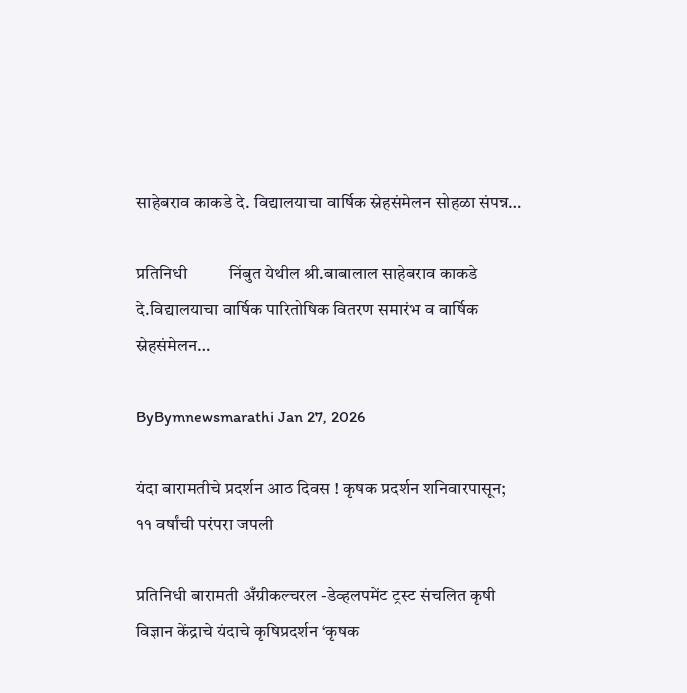साहेबराव काकडे दे. विद्यालयाचा वार्षिक स्नेहसंमेलन सोहळा संपन्न…

प्रतिनिधी          निंबुत येथील श्री.बाबालाल साहेबराव काकडे दे.विद्यालयाचा वार्षिक पारितोषिक वितरण समारंभ व वार्षिक स्नेहसंमेलन…

ByBymnewsmarathi Jan 27, 2026

यंदा बारामतीचे प्रदर्शन आठ दिवस ! कृषक प्रदर्शन शनिवारपासून; ११ वर्षांची परंपरा जपली

प्रतिनिधी बारामती अँग्रीकल्चरल -डेव्हलपमेंट ट्रस्ट संचलित कृषी विज्ञान केंद्राचे यंदाचे कृषिप्रदर्शन ‘कृषक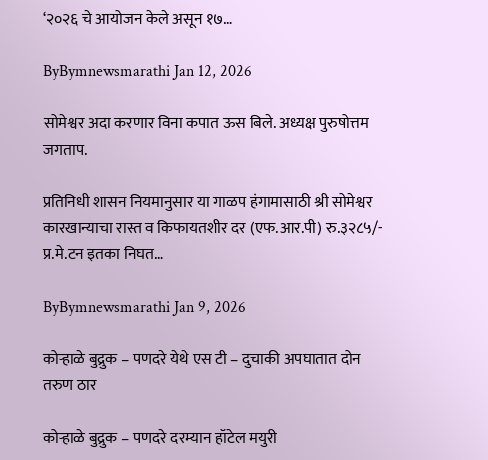‘२०२६ चे आयोजन केले असून १७…

ByBymnewsmarathi Jan 12, 2026

सोमेश्वर अदा करणार विना कपात ऊस बिले. अध्यक्ष पुरुषोत्तम जगताप.

प्रतिनिधी शासन नियमानुसार या गाळप हंगामासाठी श्री सोमेश्वर कारखान्याचा रास्त व किफायतशीर दर (एफ.आर.पी) रु.३२८५/- प्र.मे.टन इतका निघत…

ByBymnewsmarathi Jan 9, 2026

कोऱ्हाळे बुद्रुक – पणदरे येथे एस टी – दुचाकी अपघातात दोन तरुण ठार

कोऱ्हाळे बुद्रुक – पणदरे दरम्यान हॉटेल मयुरी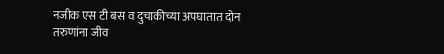नजीक एस टी बस व दुचाकीच्या अपघातात दोन तरुणांना जीव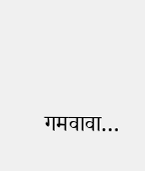गमवावा…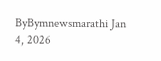ByBymnewsmarathi Jan 4, 2026